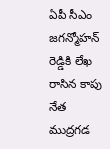ఏపీ సీఎం జగన్మోహన్ రెడ్డికి లేఖ రాసిన కాపు నేత ముద్రగడ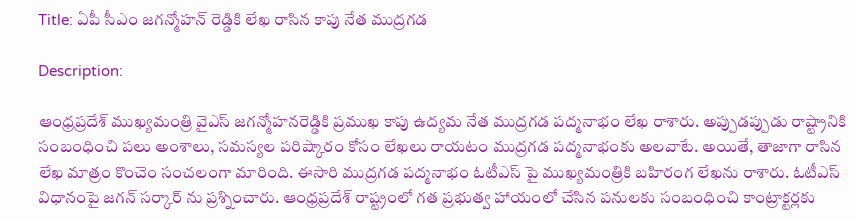Title: ఏపీ సీఎం జగన్మోహన్ రెడ్డికి లేఖ రాసిన కాపు నేత ముద్రగడ

Description:

ఆంధ్ర‌ప్ర‌దేశ్ ముఖ్యమంత్రి వైఎస్‌ జగన్మోహనరెడ్డికి ప్రముఖ కాపు ఉద్యమ నేత ముద్రగడ పద్మనాభం లేఖ రాశారు. అప్పుడప్పుడు రాష్ట్రానికి సంబంధించి ప‌లు అంశాలు, స‌మ‌స్య‌ల ప‌రిష్కారం కోసం లేఖలు రాయటం ముద్రగడ పద్మనాభంకు అలవాటే. అయితే, తాజాగా రాసిన లేఖ మాత్రం కొంచెం సంచలంగా మారింది. ఈసారి ముద్రగడ పద్మనాభం ఓటీఎస్ పై ముఖ్యమంత్రికి బహిరంగ లేఖను రాశారు. ఓటీఎస్ విధానంపై జగన్ సర్కార్ ను ప్రశ్నించారు. ఆంధ్ర‌ప్ర‌దేశ్ రాష్ట్రంలో గత ప్రభుత్వ హాయంలో చేసిన పనులకు సంబంధించి కాంట్రాక్టర్లకు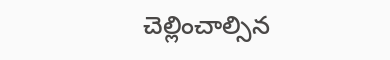చెల్లించాల్సిన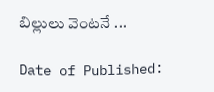బిల్లులు వెంటనే ...

Date of Published: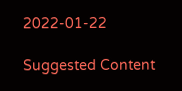2022-01-22

Suggested Content